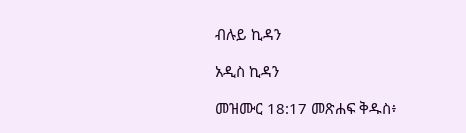ብሉይ ኪዳን

አዲስ ኪዳን

መዝሙር 18:17 መጽሐፍ ቅዱስ፥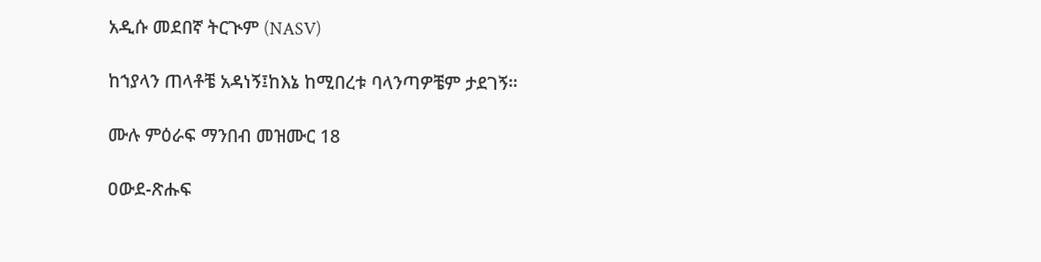አዲሱ መደበኛ ትርጒም (NASV)

ከኀያላን ጠላቶቼ አዳነኝ፤ከእኔ ከሚበረቱ ባላንጣዎቼም ታደገኝ።

ሙሉ ምዕራፍ ማንበብ መዝሙር 18

ዐውደ-ጽሑፍ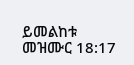ይመልከቱ መዝሙር 18:17